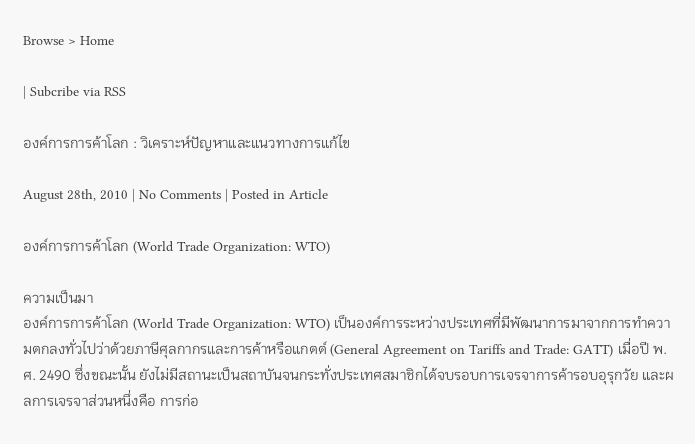Browse > Home

| Subcribe via RSS

องค์การการค้าโลก : วิเคราะห์ปัญหาและแนวทางการแก้ไข

August 28th, 2010 | No Comments | Posted in Article

องค์การการค้าโลก (World Trade Organization: WTO)

ความเป็นมา
องค์การการค้าโลก (World Trade Organization: WTO) เป็นองค์การระหว่างประเทศที่มีพัฒนาการมาจากการทำความตกลงทั่วไปว่าด้วยภาษีศุลกากรและการค้าหรือแกตต์ (General Agreement on Tariffs and Trade: GATT) เมื่อปี พ.ศ. 2490 ซึ่งขณะนั้น ยังไม่มีสถานะเป็นสถาบันจนกระทั่งประเทศสมาชิกได้จบรอบการเจรจาการค้ารอบอุรุกวัย และผลการเจรจาส่วนหนึ่งคือ การก่อ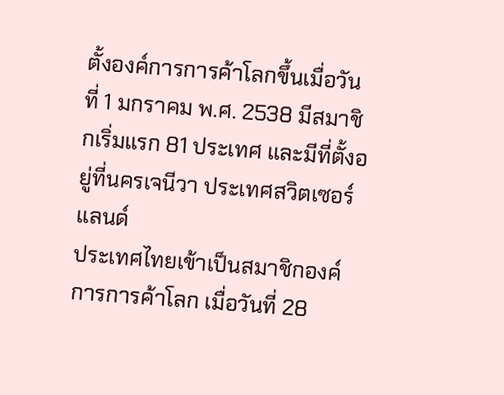ตั้งองค์การการค้าโลกขึ้นเมื่อวันที่ 1 มกราคม พ.ศ. 2538 มีสมาชิกเริ่มแรก 81 ประเทศ และมีที่ตั้งอยู่ที่นครเจนีวา ประเทศสวิตเซอร์แลนด์
ประเทศไทยเข้าเป็นสมาชิกองค์การการค้าโลก เมื่อวันที่ 28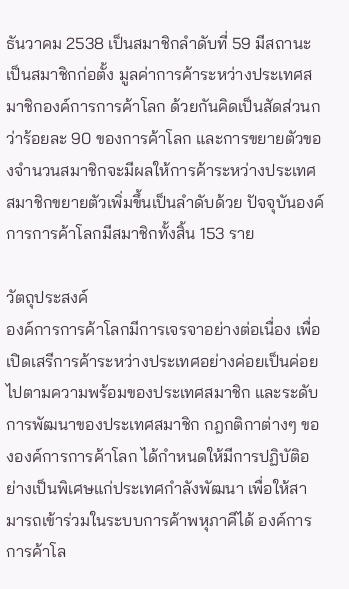ธันวาคม 2538 เป็นสมาชิกลำดับที่ 59 มีสถานะเป็นสมาชิกก่อตั้ง มูลค่าการค้าระหว่างประเทศสมาชิกองค์การการค้าโลก ด้วยกันคิดเป็นสัดส่วนกว่าร้อยละ 90 ของการค้าโลก และการขยายตัวของจำนวนสมาชิกจะมีผลให้การค้าระหว่างประเทศสมาชิกขยายตัวเพิ่มขึ้นเป็นลำดับด้วย ปัจจุบันองค์การการค้าโลกมีสมาชิกทั้งสิ้น 153 ราย

วัตถุประสงค์
องค์การการค้าโลกมีการเจรจาอย่างต่อเนื่อง เพื่อเปิดเสรีการค้าระหว่างประเทศอย่างค่อยเป็นค่อยไปตามความพร้อมของประเทศสมาชิก และระดับการพัฒนาของประเทศสมาชิก กฎกติกาต่างๆ ขององค์การการค้าโลก ได้กำหนดให้มีการปฏิบัติอย่างเป็นพิเศษแก่ประเทศกำลังพัฒนา เพื่อให้สามารถเข้าร่วมในระบบการค้าพหุภาคีได้ องค์การการค้าโล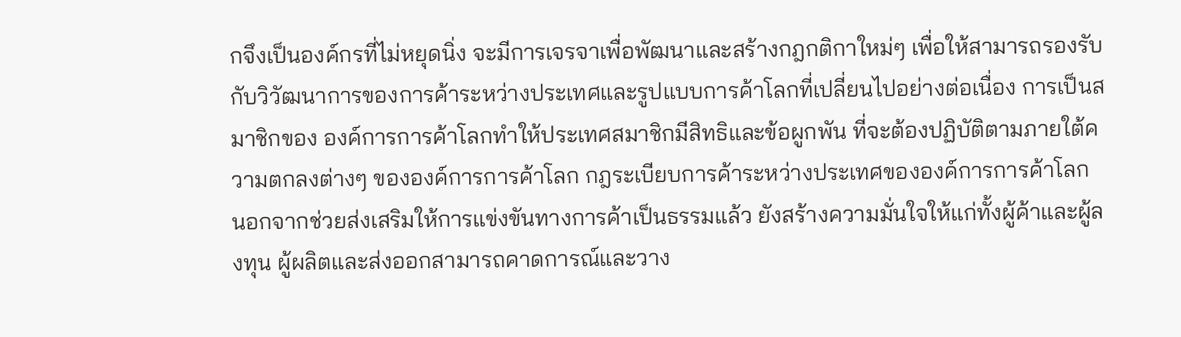กจึงเป็นองค์กรที่ไม่หยุดนิ่ง จะมีการเจรจาเพื่อพัฒนาและสร้างกฎกติกาใหม่ๆ เพื่อให้สามารถรองรับกับวิวัฒนาการของการค้าระหว่างประเทศและรูปแบบการค้าโลกที่เปลี่ยนไปอย่างต่อเนื่อง การเป็นสมาชิกของ องค์การการค้าโลกทำให้ประเทศสมาชิกมีสิทธิและข้อผูกพัน ที่จะต้องปฏิบัติตามภายใต้ความตกลงต่างๆ ขององค์การการค้าโลก กฎระเบียบการค้าระหว่างประเทศขององค์การการค้าโลก นอกจากช่วยส่งเสริมให้การแข่งขันทางการค้าเป็นธรรมแล้ว ยังสร้างความมั่นใจให้แก่ทั้งผู้ค้าและผู้ลงทุน ผู้ผลิตและส่งออกสามารถคาดการณ์และวาง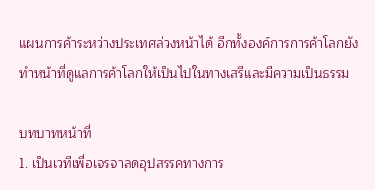แผนการค้าระหว่างประเทศล่วงหน้าได้ อีกทั้งองค์การการค้าโลกยังทำหน้าที่ดูแลการค้าโลกให้เป็นไปในทางเสรีและมีความเป็นธรรม

บทบาทหน้าที่
1. เป็นเวทีเพื่อเจรจาลดอุปสรรคทางการ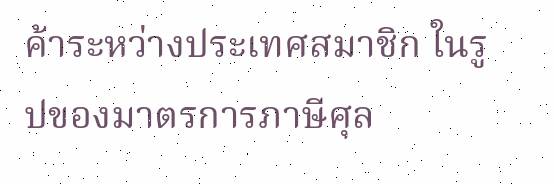ค้าระหว่างประเทศสมาชิก ในรูปของมาตรการภาษีศุล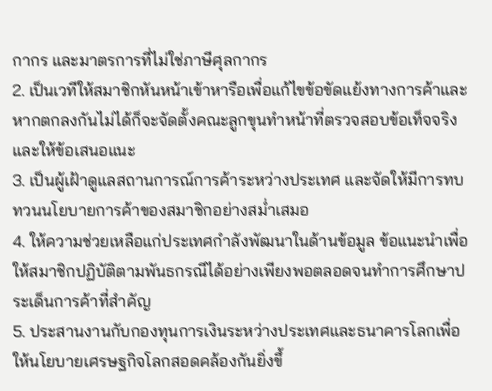กากร และมาตรการที่ไม่ใช่ภาษีศุลกากร
2. เป็นเวทีให้สมาชิกหันหน้าเข้าหารือเพื่อแก้ไขข้อขัดแย้งทางการค้าและหากตกลงกันไม่ได้ก็จะจัดตั้งคณะลูกขุนทำหน้าที่ตรวจสอบข้อเท็จจริงและให้ข้อเสนอแนะ
3. เป็นผู้เฝ้าดูแลสถานการณ์การค้าระหว่างประเทศ และจัดให้มีการทบทวนนโยบายการค้าของสมาชิกอย่างสม่ำเสมอ
4. ให้ความช่วยเหลือแก่ประเทศกำลังพัฒนาในด้านข้อมูล ข้อแนะนำเพื่อให้สมาชิกปฏิบัติตามพันธกรณีได้อย่างเพียงพอตลอดจนทำการศึกษาประเด็นการค้าที่สำคัญ
5. ประสานงานกับกองทุนการเงินระหว่างประเทศและธนาคารโลกเพื่อให้นโยบายเศรษฐกิจโลกสอดคล้องกันยิ่งขึ้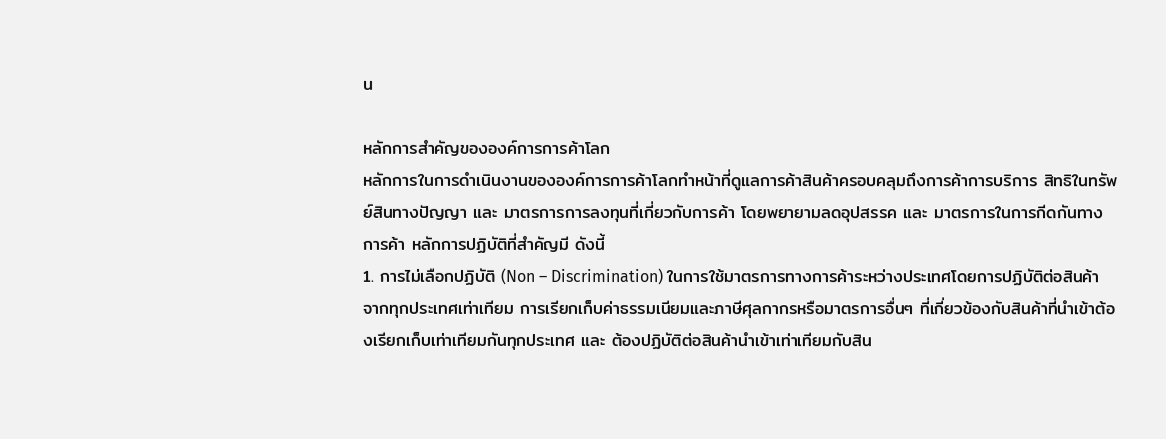น

หลักการสำคัญขององค์การการค้าโลก
หลักการในการดำเนินงานขององค์การการค้าโลกทำหน้าที่ดูแลการค้าสินค้าครอบคลุมถึงการค้าการบริการ สิทธิในทรัพย์สินทางปัญญา และ มาตรการการลงทุนที่เกี่ยวกับการค้า โดยพยายามลดอุปสรรค และ มาตรการในการกีดกันทางการค้า หลักการปฏิบัติที่สำคัญมี ดังนี้
1. การไม่เลือกปฏิบัติ (Non – Discrimination) ในการใช้มาตรการทางการค้าระหว่างประเทศโดยการปฏิบัติต่อสินค้าจากทุกประเทศเท่าเทียม การเรียกเก็บค่าธรรมเนียมและภาษีศุลกากรหรือมาตรการอื่นๆ ที่เกี่ยวข้องกับสินค้าที่นำเข้าต้องเรียกเก็บเท่าเทียมกันทุกประเทศ และ ต้องปฏิบัติต่อสินค้านำเข้าเท่าเทียมกับสิน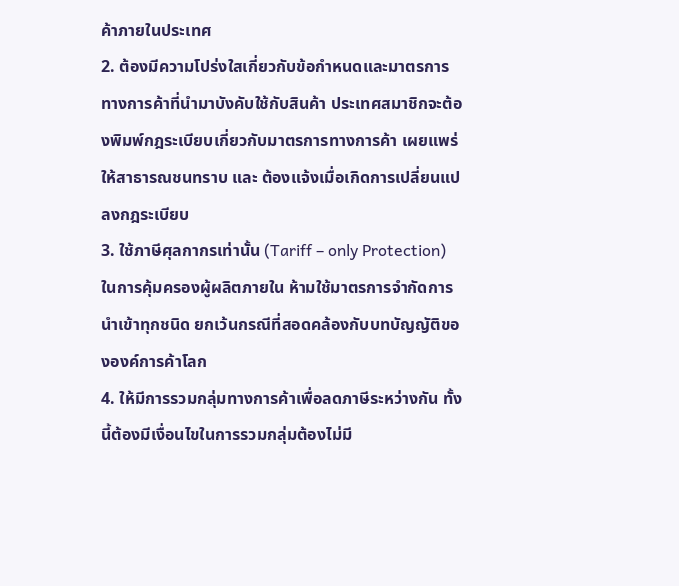ค้าภายในประเทศ
2. ต้องมีความโปร่งใสเกี่ยวกับข้อกำหนดและมาตรการทางการค้าที่นำมาบังคับใช้กับสินค้า ประเทศสมาชิกจะต้องพิมพ์กฎระเบียบเกี่ยวกับมาตรการทางการค้า เผยแพร่ให้สาธารณชนทราบ และ ต้องแจ้งเมื่อเกิดการเปลี่ยนแปลงกฎระเบียบ
3. ใช้ภาษีศุลกากรเท่านั้น (Tariff – only Protection) ในการคุ้มครองผู้ผลิตภายใน ห้ามใช้มาตรการจำกัดการนำเข้าทุกชนิด ยกเว้นกรณีที่สอดคล้องกับบทบัญญัติขององค์การค้าโลก
4. ให้มีการรวมกลุ่มทางการค้าเพื่อลดภาษีระหว่างกัน ทั้งนี้ต้องมีเงื่อนไขในการรวมกลุ่มต้องไม่มี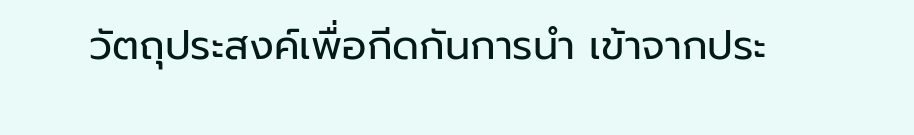วัตถุประสงค์เพื่อกีดกันการนำ เข้าจากประ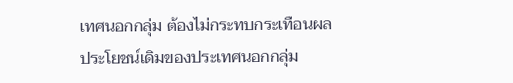เทศนอกกลุ่ม ต้องไม่กระทบกระเทือนผลประโยชน์เดิมของประเทศนอกกลุ่ม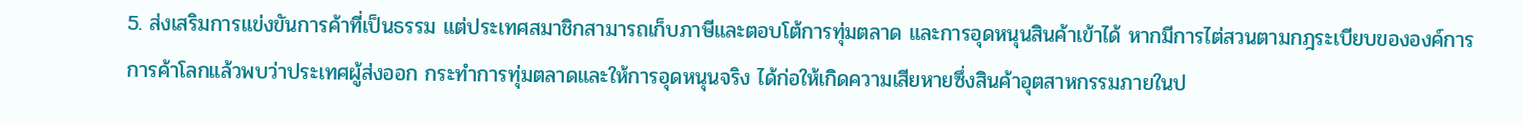5. ส่งเสริมการแข่งขันการค้าที่เป็นธรรม แต่ประเทศสมาชิกสามารถเก็บภาษีและตอบโต้การทุ่มตลาด และการอุดหนุนสินค้าเข้าได้ หากมีการไต่สวนตามกฎระเบียบขององค์การการค้าโลกแล้วพบว่าประเทศผู้ส่งออก กระทำการทุ่มตลาดและให้การอุดหนุนจริง ได้ก่อให้เกิดความเสียหายซึ่งสินค้าอุตสาหกรรมภายในป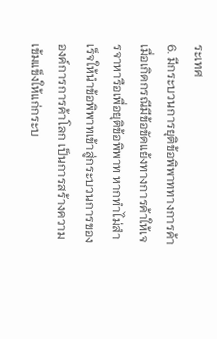ระเทศ
6. มีกระบวนการยุติข้อพิพาททางการค้า เมื่อเกิดกรณีมีข้อขัดแย้งทางการค้าให้เจรจาหารือเพื่อยุติข้อพิพาท หากทำไม่สำเร็จให้นำข้อพิพาทเข้าสู่กระบวนการขององค์การการค้าโลก เป็นการสร้างความเข้มแข็งให้แก่กระบ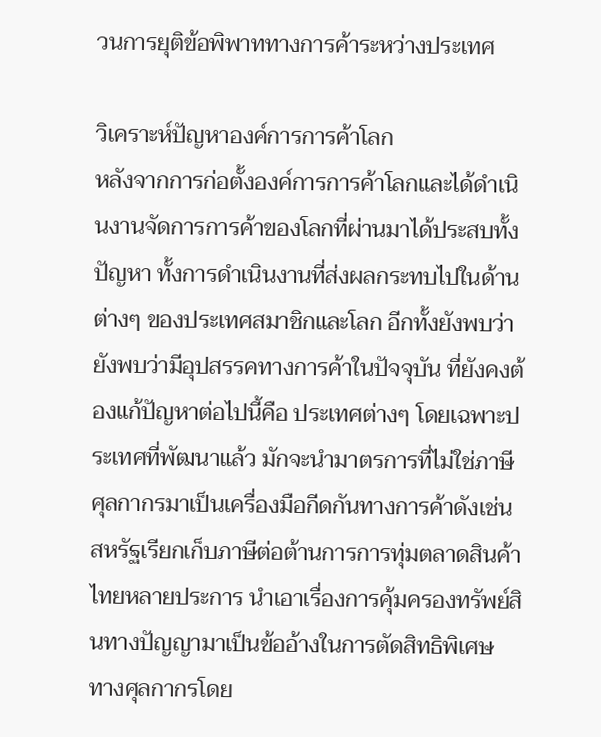วนการยุติข้อพิพาททางการค้าระหว่างประเทศ

วิเคราะห์ปัญหาองค์การการค้าโลก
หลังจากการก่อตั้งองค์การการค้าโลกและได้ดำเนินงานจัดการการค้าของโลกที่ผ่านมาได้ประสบทั้งปัญหา ทั้งการดำเนินงานที่ส่งผลกระทบไปในด้านต่างๆ ของประเทศสมาชิกและโลก อีกทั้งยังพบว่ายังพบว่ามีอุปสรรคทางการค้าในปัจจุบัน ที่ยังคงต้องแก้ปัญหาต่อไปนี้คือ ประเทศต่างๆ โดยเฉพาะประเทศที่พัฒนาแล้ว มักจะนำมาตรการที่ไม่ใช่ภาษีศุลกากรมาเป็นเครื่องมือกีดกันทางการค้าดังเช่น สหรัฐเรียกเก็บภาษีต่อต้านการการทุ่มตลาดสินค้าไทยหลายประการ นำเอาเรื่องการคุ้มครองทรัพย์สินทางปัญญามาเป็นข้ออ้างในการตัดสิทธิพิเศษ ทางศุลกากรโดย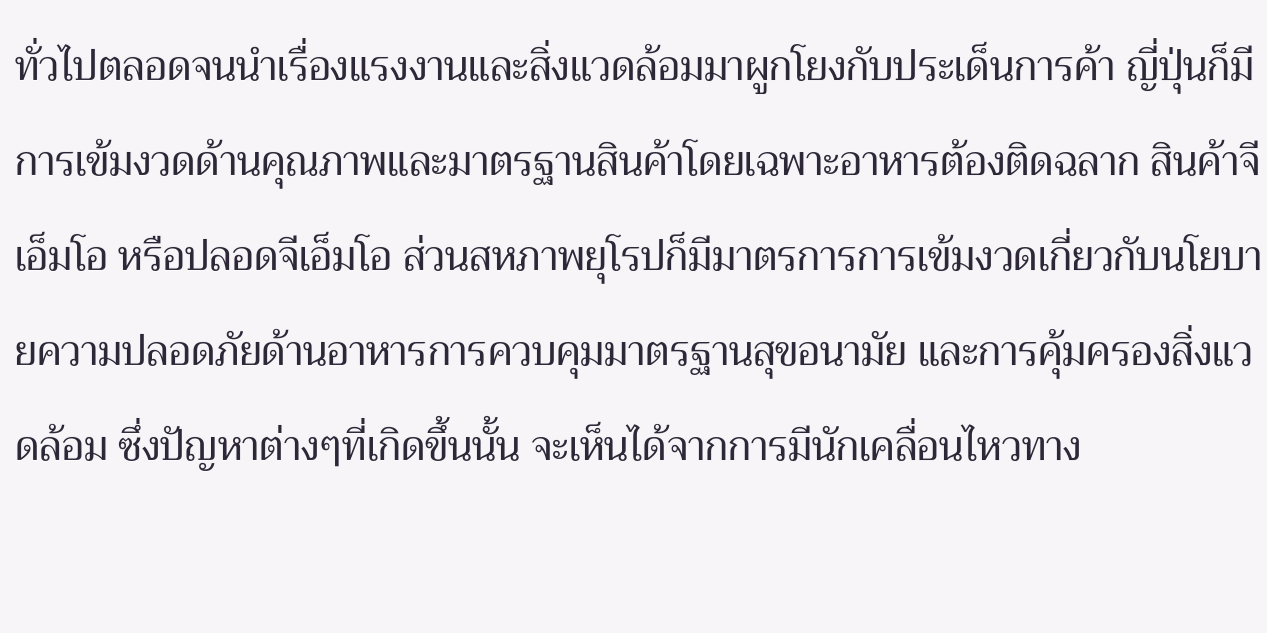ทั่วไปตลอดจนนำเรื่องแรงงานและสิ่งแวดล้อมมาผูกโยงกับประเด็นการค้า ญี่ปุ่นก็มีการเข้มงวดด้านคุณภาพและมาตรฐานสินค้าโดยเฉพาะอาหารต้องติดฉลาก สินค้าจีเอ็มโอ หรือปลอดจีเอ็มโอ ส่วนสหภาพยุโรปก็มีมาตรการการเข้มงวดเกี่ยวกับนโยบายความปลอดภัยด้านอาหารการควบคุมมาตรฐานสุขอนามัย และการคุ้มครองสิ่งแวดล้อม ซึ่งปัญหาต่างๆที่เกิดขึ้นนั้น จะเห็นได้จากการมีนักเคลื่อนไหวทาง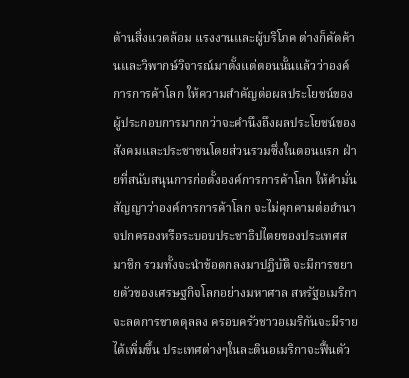ด้านสิ่งแวดล้อม แรงงานและผู้บริโภค ต่างก็คัดค้านและวิพากษ์วิจารณ์มาตั้งแต่ตอนนั้นแล้วว่าองค์การการค้าโลก ให้ความสำคัญต่อผลประโยชน์ของผู้ประกอบการมากกว่าจะคำนึงถึงผลประโยชน์ของสังคมและประชาชนโดยส่วนรวมซึ่งในตอนแรก ฝ่ายที่สนับสนุนการก่อตั้งองค์การการค้าโลก ให้คำมั่นสัญญาว่าองค์การการค้าโลก จะไม่คุกคามต่ออำนาจปกครองหรือระบอบประชาธิปไตยของประเทศสมาชิก รวมทั้งจะนำข้อตกลงมาปฏิบัติ จะมีการขยายตัวของเศรษฐกิจโลกอย่างมหาศาล สหรัฐอเมริกาจะลดการขาดดุลลง ครอบครัวชาวอเมริกันจะมีรายได้เพิ่มขึ้น ประเทศต่างๆในละตินอเมริกาจะฟื้นตัว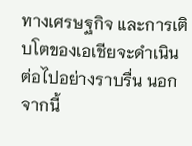ทางเศรษฐกิจ และการเติบโตของเอเชียจะดำเนินต่อไปอย่างราบรื่น นอกจากนี้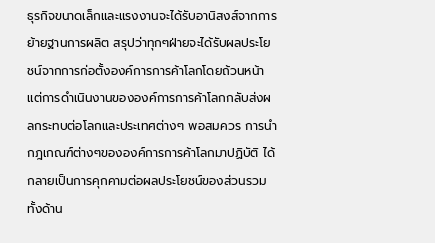ธุรกิจขนาดเล็กและแรงงานจะได้รับอานิสงส์จากการย้ายฐานการผลิต สรุปว่าทุกๆฝ่ายจะได้รับผลประโยชน์จากการก่อตั้งองค์การการค้าโลกโดยถ้วนหน้า แต่การดำเนินงานขององค์การการค้าโลกกลับส่งผลกระทบต่อโลกและประเทศต่างๆ พอสมควร การนำกฎเกณฑ์ต่างๆขององค์การการค้าโลกมาปฏิบัติ ได้กลายเป็นการคุกคามต่อผลประโยชน์ของส่วนรวม ทั้งด้าน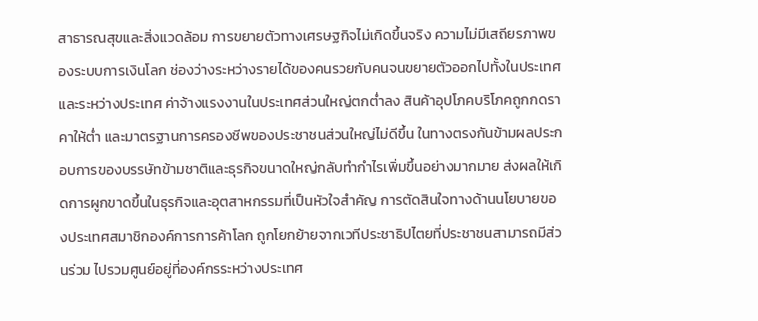สาธารณสุขและสิ่งแวดล้อม การขยายตัวทางเศรษฐกิจไม่เกิดขึ้นจริง ความไม่มีเสถียรภาพของระบบการเงินโลก ช่องว่างระหว่างรายได้ของคนรวยกับคนจนขยายตัวออกไปทั้งในประเทศและระหว่างประเทศ ค่าจ้างแรงงานในประเทศส่วนใหญ่ตกต่ำลง สินค้าอุปโภคบริโภคถูกกดราคาให้ต่ำ และมาตรฐานการครองชีพของประชาชนส่วนใหญ่ไม่ดีขึ้น ในทางตรงกันข้ามผลประกอบการของบรรษัทข้ามชาติและธุรกิจขนาดใหญ่กลับทำกำไรเพิ่มขึ้นอย่างมากมาย ส่งผลให้เกิดการผูกขาดขึ้นในธุรกิจและอุตสาหกรรมที่เป็นหัวใจสำคัญ การตัดสินใจทางด้านนโยบายของประเทศสมาชิกองค์การการค้าโลก ถูกโยกย้ายจากเวทีประชาธิปไตยที่ประชาชนสามารถมีส่วนร่วม ไปรวมศูนย์อยู่ที่องค์กรระหว่างประเทศ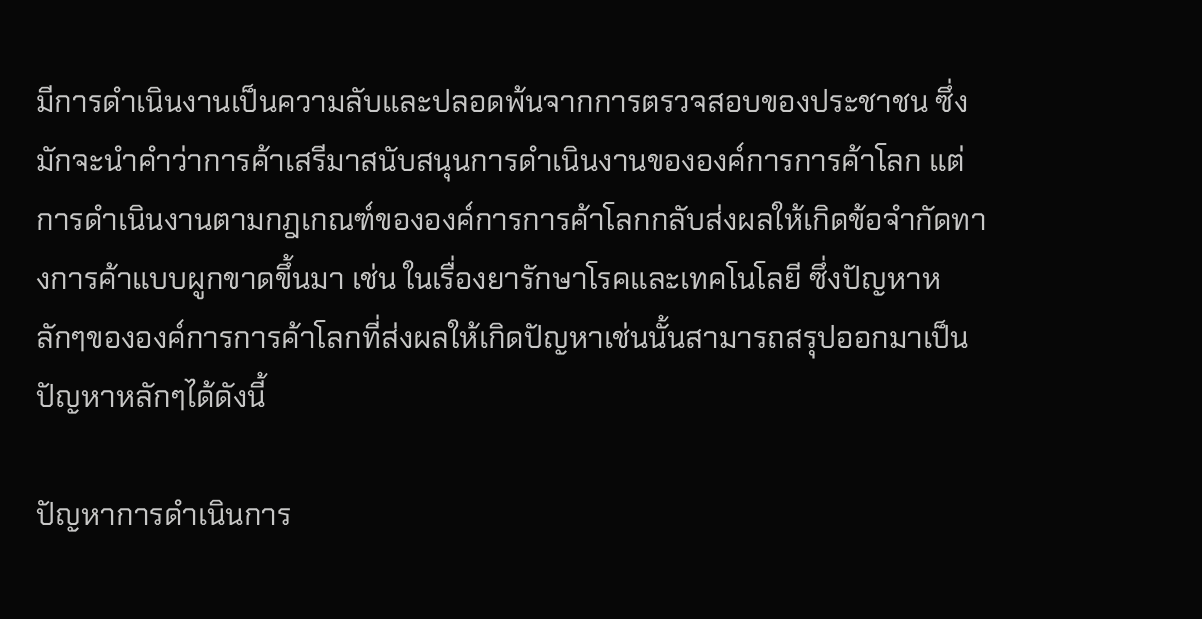มีการดำเนินงานเป็นความลับและปลอดพ้นจากการตรวจสอบของประชาชน ซึ่งมักจะนำคำว่าการค้าเสรีมาสนับสนุนการดำเนินงานขององค์การการค้าโลก แต่การดำเนินงานตามกฎเกณฑ์ขององค์การการค้าโลกกลับส่งผลให้เกิดข้อจำกัดทางการค้าแบบผูกขาดขึ้นมา เช่น ในเรื่องยารักษาโรคและเทคโนโลยี ซึ่งปัญหาหลักๆขององค์การการค้าโลกที่ส่งผลให้เกิดปัญหาเช่นนั้นสามารถสรุปออกมาเป็นปัญหาหลักๆได้ดังนี้

ปัญหาการดำเนินการ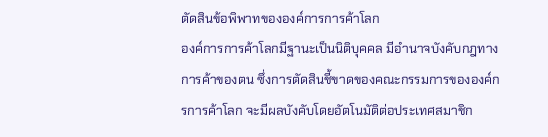ตัดสินข้อพิพาทขององค์การการค้าโลก
องค์การการค้าโลกมีฐานะเป็นนิติบุคคล มีอำนาจบังคับกฎทางการค้าของตน ซึ่งการตัดสินชี้ขาดของคณะกรรมการขององค์กรการค้าโลก จะมีผลบังคับโดยอัตโนมัติต่อประเทศสมาชิก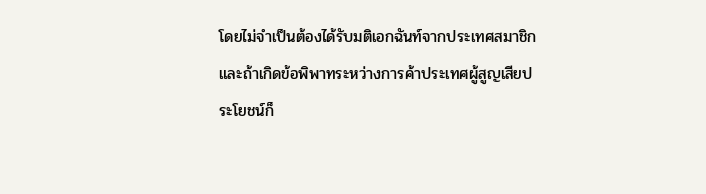โดยไม่จำเป็นต้องได้รับมติเอกฉันท์จากประเทศสมาชิก และถ้าเกิดข้อพิพาทระหว่างการค้าประเทศผู้สูญเสียประโยชน์ก็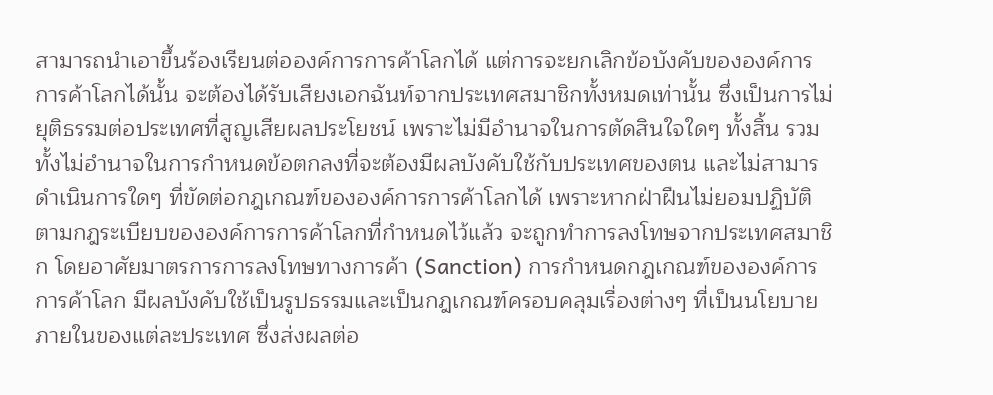สามารถนำเอาขึ้นร้องเรียนต่อองค์การการค้าโลกได้ แต่การจะยกเลิกข้อบังคับขององค์การการค้าโลกได้นั้น จะต้องได้รับเสียงเอกฉันท์จากประเทศสมาชิกทั้งหมดเท่านั้น ซึ่งเป็นการไม่ยุติธรรมต่อประเทศที่สูญเสียผลประโยชน์ เพราะไม่มีอำนาจในการตัดสินใจใดๆ ทั้งสิ้น รวมทั้งไม่อำนาจในการกำหนดข้อตกลงที่จะต้องมีผลบังคับใช้กับประเทศของตน และไม่สามารดำเนินการใดๆ ที่ขัดต่อกฎเกณฑ์ขององค์การการค้าโลกได้ เพราะหากฝ่าฝืนไม่ยอมปฏิบัติตามกฎระเบียบขององค์การการค้าโลกที่กำหนดไว้แล้ว จะถูกทำการลงโทษจากประเทศสมาชิก โดยอาศัยมาตรการการลงโทษทางการค้า (Sanction) การกำหนดกฎเกณฑ์ขององค์การการค้าโลก มีผลบังคับใช้เป็นรูปธรรมและเป็นกฎเกณฑ์ครอบคลุมเรื่องต่างๆ ที่เป็นนโยบายภายในของแต่ละประเทศ ซึ่งส่งผลต่อ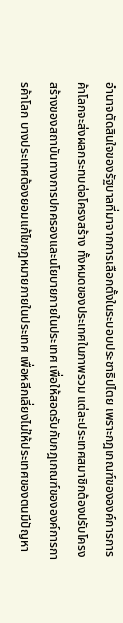อำนาจตัดสินใจของรัฐบาลที่มาจากการเลือกตั้งในระบอบประชาธิปไตย เพราะกฎเกณฑ์ขององค์การการค้าโลกจะส่งผลกระทบต่อโครงสร้าง ทั้งหมดของประเทศในภาพรวม แต่ละประเทศสมาชิกต้องปรับโครงสร้างของสถาบันทางการปกครองและนโยบายภายในประเทศ เพื่อให้สอดรับกับกฎเกณฑ์ขององค์การการค้าโลก บางประเทศต้องยอมแก้ไขกฎหมายภายในประเทศ เพื่อหลีกเลี่ยงไม่ให้ประเทศของตนมีปัญหา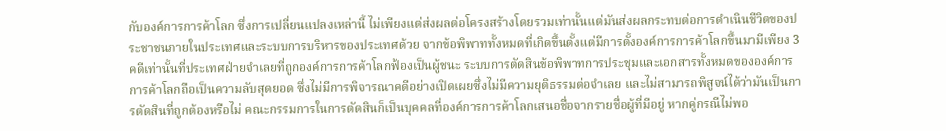กับองค์การการค้าโลก ซึ่งการเปลี่ยนแปลงเหล่านี้ ไม่เพียงแต่ส่งผลต่อโครงสร้างโดยรวมเท่านั้นแต่มันส่งผลกระทบต่อการดำเนินชีวิตของประชาชนภายในประเทศและระบบการบริหารของประเทศด้วย จากข้อพิพาททั้งหมดที่เกิดขึ้นตั้งแต่มีการตั้งองค์การการค้าโลกขึ้นมามีเพียง 3 คดีเท่านั้นที่ประเทศฝ่ายจำเลยที่ถูกองค์การการค้าโลกฟ้องเป็นผู้ชนะ ระบบการตัดสินข้อพิพาทการประชุมและเอกสารทั้งหมดขององค์การการค้าโลกถือเป็นความลับสุดยอด ซึ่งไม่มีการพิจารณาคดีอย่างเปิดเผยซึ่งไม่มีความยุติธรรมต่อจำเลย และไม่สามารถพิสูจน์ได้ว่ามันเป็นการตัดสินที่ถูกต้องหรือไม่ คณะกรรมการในการตัดสินก็เป็นบุคคลที่องค์การการค้าโลกเสนอชื่อจากรายชื่อผู้ที่มีอยู่ หากคู่กรณีไม่พอ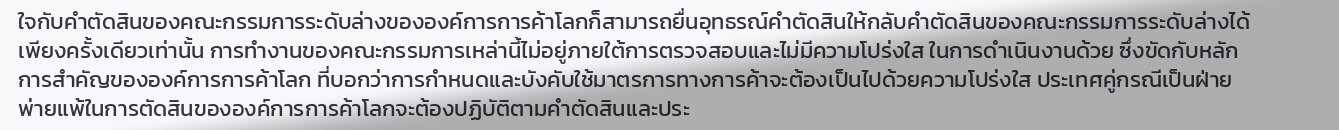ใจกับคำตัดสินของคณะกรรมการระดับล่างขององค์การการค้าโลกก็สามารถยื่นอุทธรณ์คำตัดสินให้กลับคำตัดสินของคณะกรรมการระดับล่างได้เพียงครั้งเดียวเท่านั้น การทำงานของคณะกรรมการเหล่านี้ไม่อยู่ภายใต้การตรวจสอบและไม่มีความโปร่งใส ในการดำเนินงานด้วย ซึ่งขัดกับหลักการสำคัญขององค์การการค้าโลก ที่บอกว่าการกำหนดและบังคับใช้มาตรการทางการค้าจะต้องเป็นไปด้วยความโปร่งใส ประเทศคู่กรณีเป็นฝ่ายพ่ายแพ้ในการตัดสินขององค์การการค้าโลกจะต้องปฏิบัติตามคำตัดสินและประ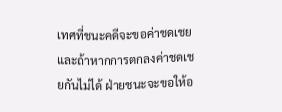เทศที่ชนะคดีจะขอค่าชดเชยและถ้าหากการตกลงค่าชดเชยกันไม่ได้ ฝ่ายชนะจะขอให้อ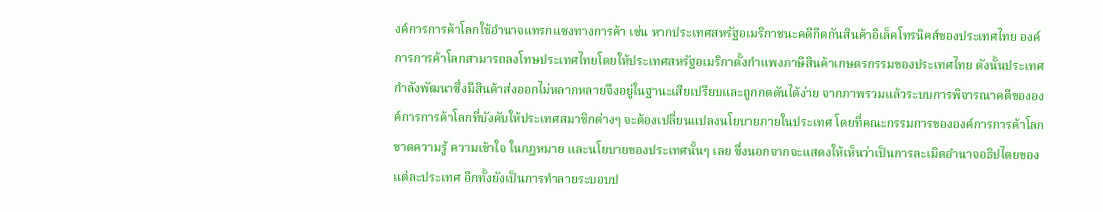งค์การการค้าโลกใช้อำนาจแทรกแซงทางการค้า เช่น หากประเทศสหรัฐอเมริกาชนะคดีกีดกันสินค้าอิเล็คโทรนิคส์ของประเทศไทย องค์การการค้าโลกสามารถลงโทษประเทศไทยโดยให้ประเทศสหรัฐอเมริกาตั้งกำแพงภาษีสินค้าเกษตรกรรมของประเทศไทย ดังนั้นประเทศกำลังพัฒนาซึ่งมีสินค้าส่งออกไม่หลากหลายจึงอยู่ในฐานะเสียเปรียบและถูกกดดันได้ง่าย จากภาพรวมแล้วระบบการพิจารณาคดีขององค์การการค้าโลกที่บังคับให้ประเทศสมาชิกต่างๆ จะต้องเปลี่ยนแปลงนโยบายภายในประเทศ โดยที่คณะกรรมการขององค์การการค้าโลก ขาดความรู้ ความเข้าใจ ในกฎหมาย และนโยบายของประเทศนั้นๆ เลย ซึ่งนอกจากจะแสดงให้เห็นว่าเป็นการละเมิดอำนาจอธิปไตยของแต่ละประเทศ อีกทั้งยังเป็นการทำลายระบอบป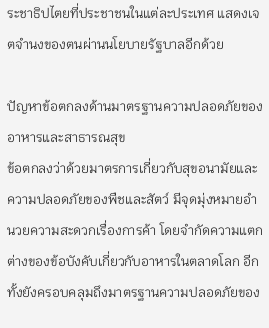ระชาธิปไตยที่ประชาชนในแต่ละประเทศ แสดงเจตจำนงของตนผ่านนโยบายรัฐบาลอีกด้วย

ปัญหาข้อตกลงด้านมาตรฐานความปลอดภัยของอาหารและสาธารณสุข
ข้อตกลงว่าด้วยมาตรการเกี่ยวกับสุขอนามัยและความปลอดภัยของพืชและสัตว์ มีจุดมุ่งหมายอำนวยความสะดวกเรื่องการค้า โดยจำกัดความแตกต่างของข้อบังคับเกี่ยวกับอาหารในตลาดโลก อีกทั้งยังครอบคลุมถึงมาตรฐานความปลอดภัยของ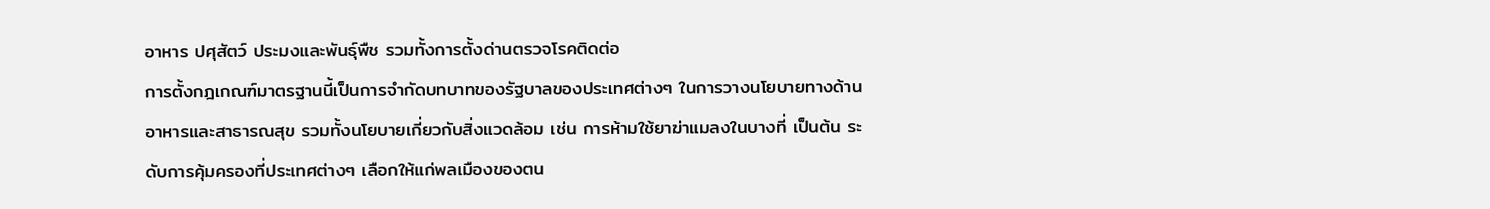อาหาร ปศุสัตว์ ประมงและพันธุ์พืช รวมทั้งการตั้งด่านตรวจโรคติดต่อ
การตั้งกฎเกณฑ์มาตรฐานนี้เป็นการจำกัดบทบาทของรัฐบาลของประเทศต่างๆ ในการวางนโยบายทางด้านอาหารและสาธารณสุข รวมทั้งนโยบายเกี่ยวกับสิ่งแวดล้อม เช่น การห้ามใช้ยาฆ่าแมลงในบางที่ เป็นต้น ระดับการคุ้มครองที่ประเทศต่างๆ เลือกให้แก่พลเมืองของตน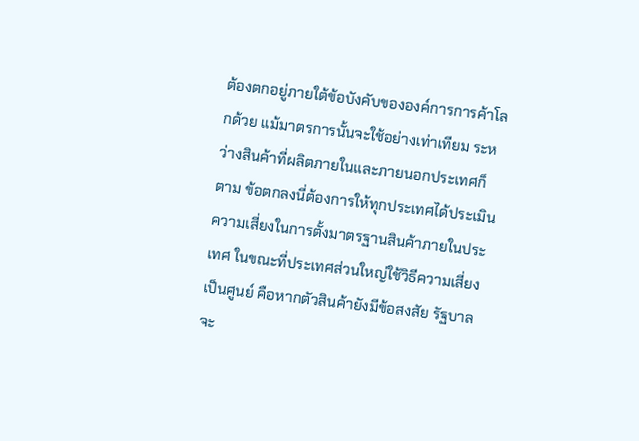ต้องตกอยู่ภายใต้ข้อบังคับขององค์การการค้าโลกด้วย แม้มาตรการนั้นจะใช้อย่างเท่าเทียม ระหว่างสินค้าที่ผลิตภายในและภายนอกประเทศก็ตาม ข้อตกลงนี่ต้องการให้ทุกประเทศได้ประเมินความเสี่ยงในการตั้งมาตรฐานสินค้าภายในประเทศ ในขณะที่ประเทศส่วนใหญ่ใช้วิธีความเสี่ยงเป็นศูนย์ คือหากตัวสินค้ายังมีข้อสงสัย รัฐบาลจะ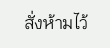สั่งห้ามไว้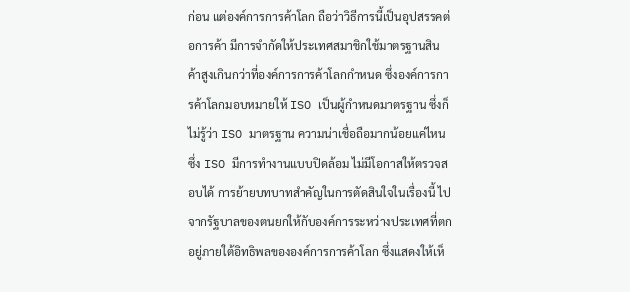ก่อน แต่องค์การการค้าโลก ถือว่าวิธีการนี้เป็นอุปสรรคต่อการค้า มีการจำกัดให้ประเทศสมาชิกใช้มาตรฐานสินค้าสูงเกินกว่าที่องค์การการค้าโลกกำหนด ซึ่งองค์การการค้าโลกมอบหมายให้ ISO เป็นผู้กำหนดมาตรฐาน ซึ่งก็ไม่รู้ว่า ISO มาตรฐาน ความน่าเชื่อถือมากน้อยแค่ไหน ซึ่ง ISO มีการทำงานแบบปิดล้อม ไม่มีโอกาสให้ตรวจสอบได้ การย้ายบทบาทสำคัญในการตัดสินใจในเรื่องนี้ ไปจากรัฐบาลของตนยกให้กับองค์การระหว่างประเทศที่ตกอยู่ภายใต้อิทธิพลขององค์การการค้าโลก ซึ่งแสดงให้เห็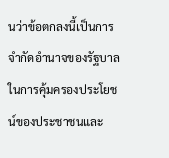นว่าข้อตกลงนี้เป็นการจำกัดอำนาจของรัฐบาลในการคุ้มครองประโยชน์ของประชาชนและ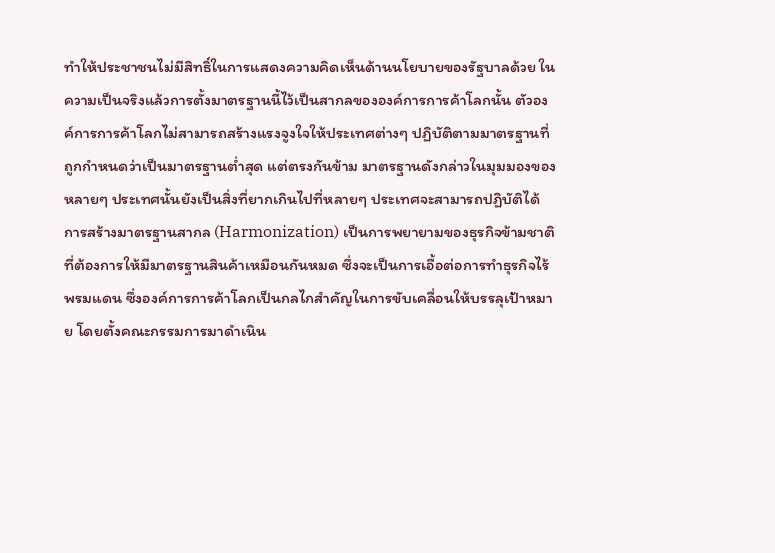ทำให้ประชาชนไม่มีสิทธิ์ในการแสดงความคิดเห็นด้านนโยบายของรัฐบาลด้วย ในความเป็นจริงแล้วการตั้งมาตรฐานนี้ไว้เป็นสากลขององค์การการค้าโลกนั้น ตัวองค์การการค้าโลกไม่สามารถสร้างแรงจูงใจให้ประเทศต่างๆ ปฏิบัติตามมาตรฐานที่ถูกกำหนดว่าเป็นมาตรฐานต่ำสุด แต่ตรงกันข้าม มาตรฐานดังกล่าวในมุมมองของหลายๆ ประเทศนั้นยังเป็นสิ่งที่ยากเกินไปที่หลายๆ ประเทศจะสามารถปฏิบัติได้ การสร้างมาตรฐานสากล (Harmonization) เป็นการพยายามของธุรกิจข้ามชาติที่ต้องการให้มีมาตรฐานสินค้าเหมือนกันหมด ซึ่งจะเป็นการเอื้อต่อการทำธุรกิจไร้พรมแดน ซึ่งองค์การการค้าโลกเป็นกลไกสำคัญในการขับเคลื่อนให้บรรลุเป้าหมาย โดยตั้งคณะกรรมการมาดำเนิน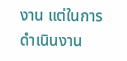งาน แต่ในการดำเนินงาน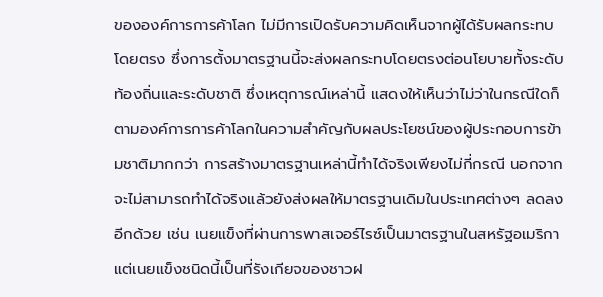ขององค์การการค้าโลก ไม่มีการเปิดรับความคิดเห็นจากผู้ได้รับผลกระทบโดยตรง ซึ่งการตั้งมาตรฐานนี้จะส่งผลกระทบโดยตรงต่อนโยบายทั้งระดับท้องถิ่นและระดับชาติ ซึ่งเหตุการณ์เหล่านี้ แสดงให้เห็นว่าไม่ว่าในกรณีใดก็ตามองค์การการค้าโลกในความสำคัญกับผลประโยชน์ของผู้ประกอบการข้ามชาติมากกว่า การสร้างมาตรฐานเหล่านี้ทำได้จริงเพียงไม่กี่กรณี นอกจากจะไม่สามารถทำได้จริงแล้วยังส่งผลให้มาตรฐานเดิมในประเทศต่างๆ ลดลงอีกด้วย เช่น เนยแข็งที่ผ่านการพาสเจอร์ไรซ์เป็นมาตรฐานในสหรัฐอเมริกา แต่เนยแข็งชนิดนี้เป็นที่รังเกียจของชาวฝ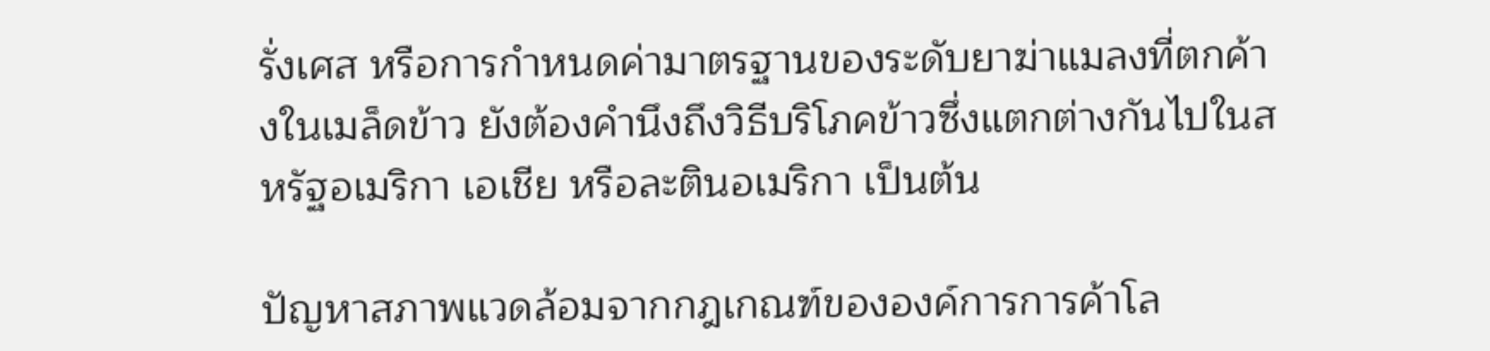รั่งเศส หรือการกำหนดค่ามาตรฐานของระดับยาฆ่าแมลงที่ตกค้างในเมล็ดข้าว ยังต้องคำนึงถึงวิธีบริโภคข้าวซึ่งแตกต่างกันไปในสหรัฐอเมริกา เอเชีย หรือละตินอเมริกา เป็นต้น

ปัญหาสภาพแวดล้อมจากกฎเกณฑ์ขององค์การการค้าโล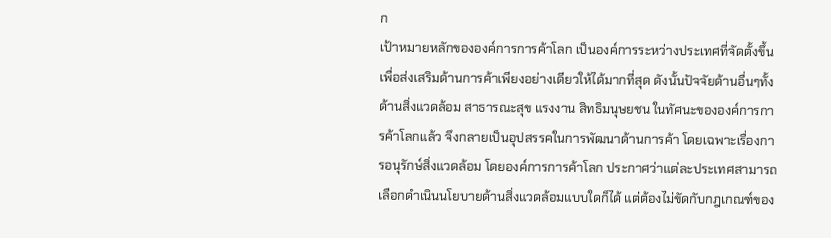ก
เป้าหมายหลักขององค์การการค้าโลก เป็นองค์การระหว่างประเทศที่จัดตั้งขึ้นเพื่อส่งเสริมด้านการค้าเพียงอย่างเดียวให้ได้มากที่สุด ดังนั้นปัจจัยด้านอื่นๆทั้งด้านสิ่งแวดล้อม สาธารณะสุข แรงงาน สิทธิมนุษยชน ในทัศนะขององค์การการค้าโลกแล้ว จึงกลายเป็นอุปสรรคในการพัฒนาด้านการค้า โดยเฉพาะเรื่องการอนุรักษ์สิ่งแวดล้อม โดยองค์การการค้าโลก ประกาศว่าแต่ละประเทศสามารถเลือกดำเนินนโยบายด้านสิ่งแวดล้อมแบบใดก็ได้ แต่ต้องไม่ขัดกับกฎเกณฑ์ของ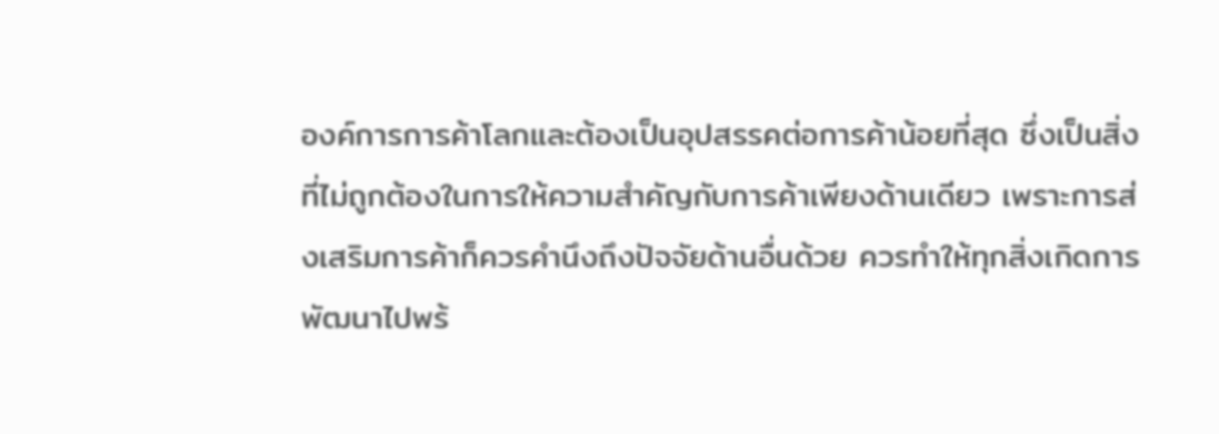องค์การการค้าโลกและต้องเป็นอุปสรรคต่อการค้าน้อยที่สุด ซึ่งเป็นสิ่งที่ไม่ถูกต้องในการให้ความสำคัญกับการค้าเพียงด้านเดียว เพราะการส่งเสริมการค้าก็ควรคำนึงถึงปัจจัยด้านอื่นด้วย ควรทำให้ทุกสิ่งเกิดการพัฒนาไปพร้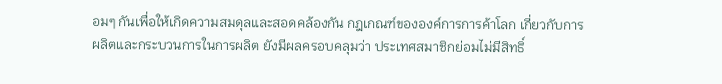อมๆ กันเพื่อให้เกิดความสมดุลและสอดคล้องกัน กฎเกณฑ์ขององค์การการค้าโลก เกี่ยวกับการผลิตและกระบวนการในการผลิต ยังมีผลครอบคลุมว่า ประเทศสมาชิกย่อมไม่มีสิทธิ์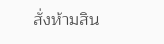สั่งห้ามสิน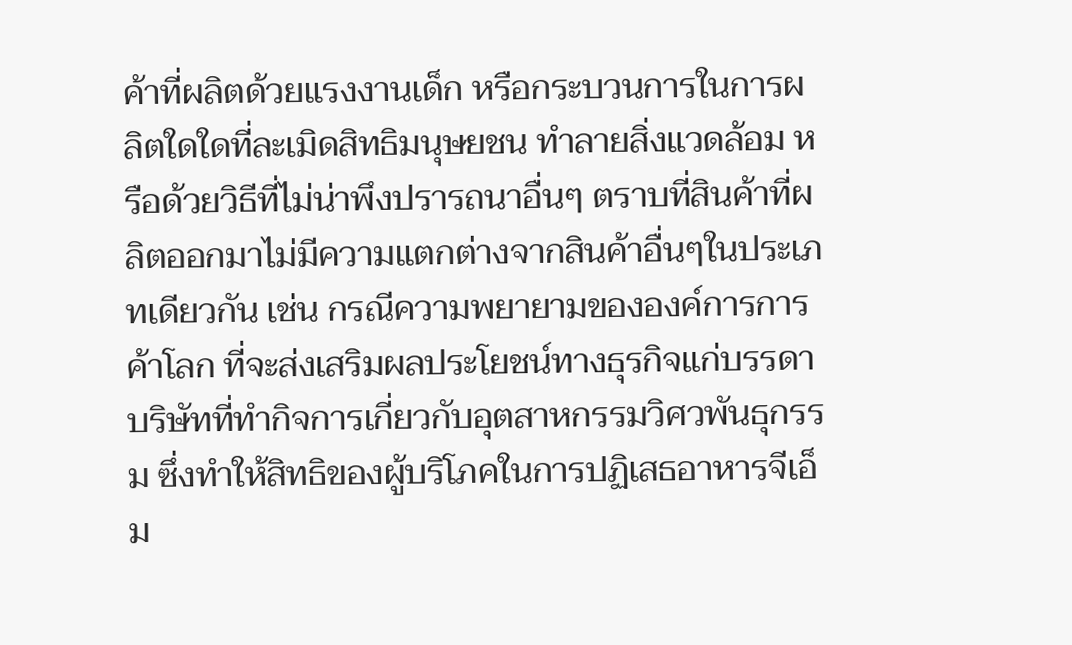ค้าที่ผลิตด้วยแรงงานเด็ก หรือกระบวนการในการผลิตใดใดที่ละเมิดสิทธิมนุษยชน ทำลายสิ่งแวดล้อม หรือด้วยวิธีที่ไม่น่าพึงปรารถนาอื่นๆ ตราบที่สินค้าที่ผลิตออกมาไม่มีความแตกต่างจากสินค้าอื่นๆในประเภทเดียวกัน เช่น กรณีความพยายามขององค์การการค้าโลก ที่จะส่งเสริมผลประโยชน์ทางธุรกิจแก่บรรดาบริษัทที่ทำกิจการเกี่ยวกับอุตสาหกรรมวิศวพันธุกรรม ซึ่งทำให้สิทธิของผู้บริโภคในการปฏิเสธอาหารจีเอ็ม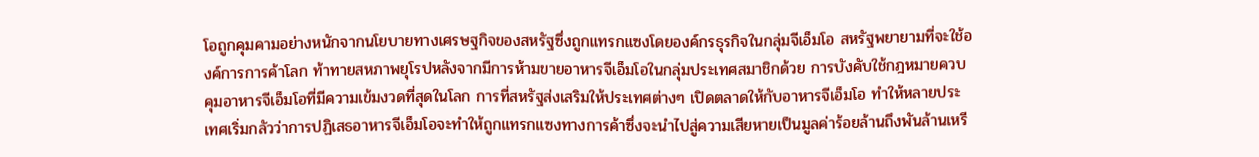โอถูกคุมคามอย่างหนักจากนโยบายทางเศรษฐกิจของสหรัฐซึ่งถูกแทรกแซงโดยองค์กรธุรกิจในกลุ่มจีเอ็มโอ สหรัฐพยายามที่จะใช้องค์การการค้าโลก ท้าทายสหภาพยุโรปหลังจากมีการห้ามขายอาหารจีเอ็มโอในกลุ่มประเทศสมาชิกด้วย การบังคับใช้กฎหมายควบคุมอาหารจีเอ็มโอที่มีความเข้มงวดที่สุดในโลก การที่สหรัฐส่งเสริมให้ประเทศต่างๆ เปิดตลาดให้กับอาหารจีเอ็มโอ ทำให้หลายประเทศเริ่มกลัวว่าการปฏิเสธอาหารจีเอ็มโอจะทำให้ถูกแทรกแซงทางการค้าซึ่งจะนำไปสู่ความเสียหายเป็นมูลค่าร้อยล้านถึงพันล้านเหรี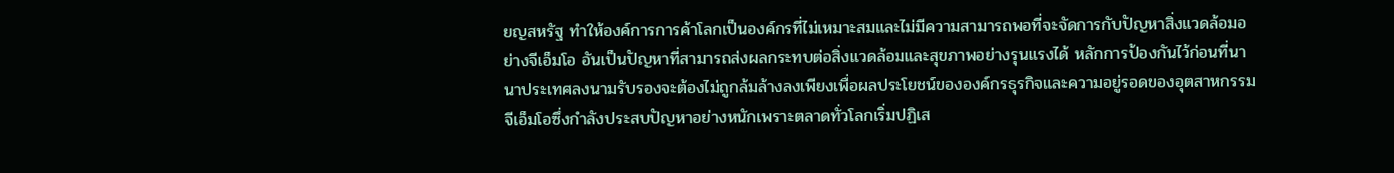ยญสหรัฐ ทำให้องค์การการค้าโลกเป็นองค์กรที่ไม่เหมาะสมและไม่มีความสามารถพอที่จะจัดการกับปัญหาสิ่งแวดล้อมอย่างจีเอ็มโอ อันเป็นปัญหาที่สามารถส่งผลกระทบต่อสิ่งแวดล้อมและสุขภาพอย่างรุนแรงได้ หลักการป้องกันไว้ก่อนที่นานาประเทศลงนามรับรองจะต้องไม่ถูกล้มล้างลงเพียงเพื่อผลประโยชน์ขององค์กรธุรกิจและความอยู่รอดของอุตสาหกรรมจีเอ็มโอซึ่งกำลังประสบปัญหาอย่างหนักเพราะตลาดทั่วโลกเริ่มปฏิเส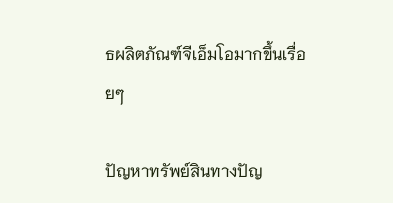ธผลิตภัณฑ์จีเอ็มโอมากขึ้นเรื่อยๆ

ปัญหาทรัพย์สินทางปัญ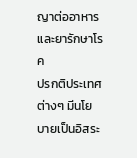ญาต่ออาหารและยารักษาโรค
ปรกติประเทศต่างๆ มีนโยบายเป็นอิสระ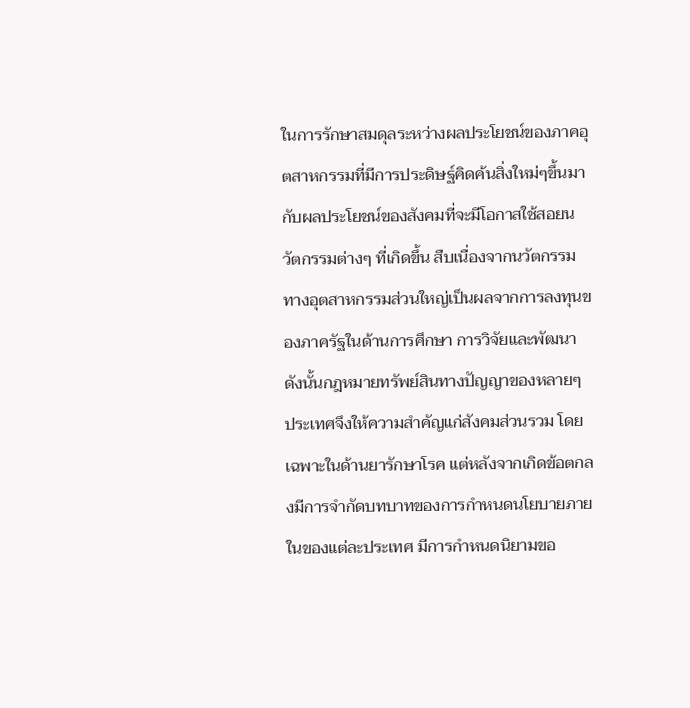ในการรักษาสมดุลระหว่างผลประโยชน์ของภาคอุตสาหกรรมที่มีการประดิษฐ์คิดค้นสิ่งใหม่ๆขึ้นมา กับผลประโยชน์ของสังคมที่จะมีโอกาสใช้สอยนวัตกรรมต่างๆ ที่เกิดขึ้น สืบเนื่องจากนวัตกรรมทางอุตสาหกรรมส่วนใหญ่เป็นผลจากการลงทุนของภาครัฐในด้านการศึกษา การวิจัยและพัฒนา ดังนั้นกฎหมายทรัพย์สินทางปัญญาของหลายๆ ประเทศจึงให้ความสำคัญแก่สังคมส่วนรวม โดยเฉพาะในด้านยารักษาโรค แต่หลังจากเกิดข้อตกลงมีการจำกัดบทบาทของการกำหนดนโยบายภายในของแต่ละประเทศ มีการกำหนดนิยามขอ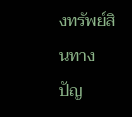งทรัพย์สินทางปัญ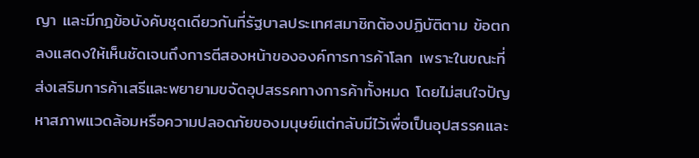ญา และมีกฎข้อบังคับชุดเดียวกันที่รัฐบาลประเทศสมาชิกต้องปฏิบัติตาม ข้อตกลงแสดงให้เห็นชัดเจนถึงการตีสองหน้าขององค์การการค้าโลก เพราะในขณะที่ส่งเสริมการค้าเสรีและพยายามขจัดอุปสรรคทางการค้าทั้งหมด โดยไม่สนใจปัญหาสภาพแวดล้อมหรือความปลอดภัยของมนุษย์แต่กลับมีไว้เพื่อเป็นอุปสรรคและ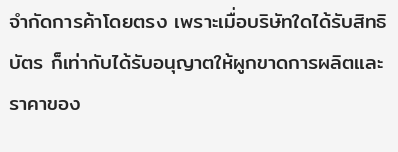จำกัดการค้าโดยตรง เพราะเมื่อบริษัทใดได้รับสิทธิบัตร ก็เท่ากับได้รับอนุญาตให้ผูกขาดการผลิตและราคาของ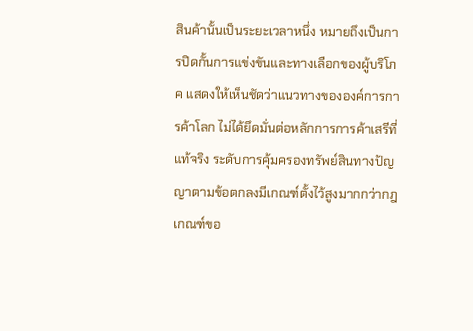สินค้านั้นเป็นระยะเวลาหนึ่ง หมายถึงเป็นการปิดกั้นการแข่งขันและทางเลือกของผู้บริโภค แสดงให้เห็นชัดว่าแนวทางขององค์การการค้าโลก ไม่ได้ยึดมั่นต่อหลักการการค้าเสรีที่แท้จริง ระดับการคุ้มครองทรัพย์สินทางปัญญาตามข้อตกลงมีเกณฑ์ตั้งไว้สูงมากกว่ากฎเกณฑ์ขอ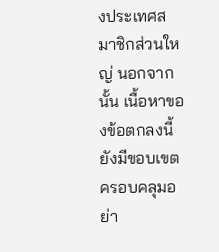งประเทศสมาชิกส่วนใหญ่ นอกจากนั้น เนื้อหาของข้อตกลงนี้ยังมีขอบเขตครอบคลุมอย่า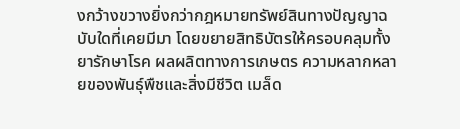งกว้างขวางยิ่งกว่ากฎหมายทรัพย์สินทางปัญญาฉบับใดที่เคยมีมา โดยขยายสิทธิบัตรให้ครอบคลุมทั้งยารักษาโรค ผลผลิตทางการเกษตร ความหลากหลายของพันธุ์พืชและสิ่งมีชีวิต เมล็ด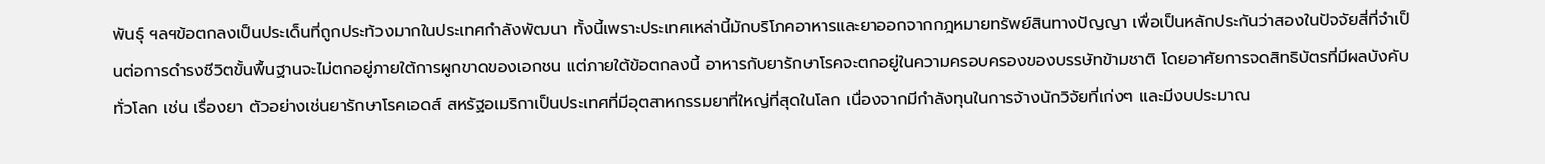พันธุ์ ฯลฯข้อตกลงเป็นประเด็นที่ถูกประท้วงมากในประเทศกำลังพัฒนา ทั้งนี้เพราะประเทศเหล่านี้มักบริโภคอาหารและยาออกจากกฎหมายทรัพย์สินทางปัญญา เพื่อเป็นหลักประกันว่าสองในปัจจัยสี่ที่จำเป็นต่อการดำรงชีวิตขั้นพื้นฐานจะไม่ตกอยู่ภายใต้การผูกขาดของเอกชน แต่ภายใต้ข้อตกลงนี้ อาหารกับยารักษาโรคจะตกอยู่ในความครอบครองของบรรษัทข้ามชาติ โดยอาศัยการจดสิทธิบัตรที่มีผลบังคับทั่วโลก เช่น เรื่องยา ตัวอย่างเช่นยารักษาโรคเอดส์ สหรัฐอเมริกาเป็นประเทศที่มีอุตสาหกรรมยาที่ใหญ่ที่สุดในโลก เนื่องจากมีกำลังทุนในการจ้างนักวิจัยที่เก่งๆ และมีงบประมาณ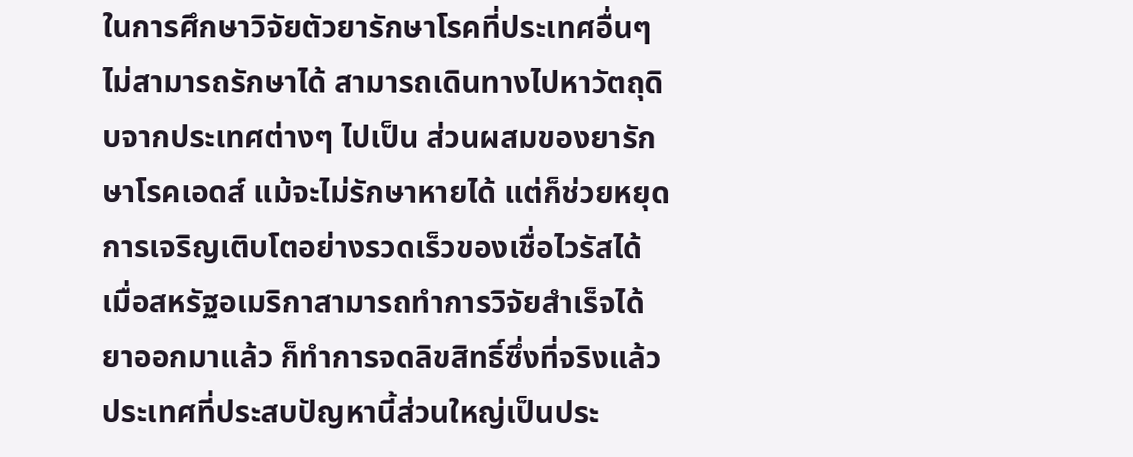ในการศึกษาวิจัยตัวยารักษาโรคที่ประเทศอื่นๆ ไม่สามารถรักษาได้ สามารถเดินทางไปหาวัตถุดิบจากประเทศต่างๆ ไปเป็น ส่วนผสมของยารักษาโรคเอดส์ แม้จะไม่รักษาหายได้ แต่ก็ช่วยหยุดการเจริญเติบโตอย่างรวดเร็วของเชื่อไวรัสได้ เมื่อสหรัฐอเมริกาสามารถทำการวิจัยสำเร็จได้ยาออกมาแล้ว ก็ทำการจดลิขสิทธิ์ซึ่งที่จริงแล้วประเทศที่ประสบปัญหานี้ส่วนใหญ่เป็นประ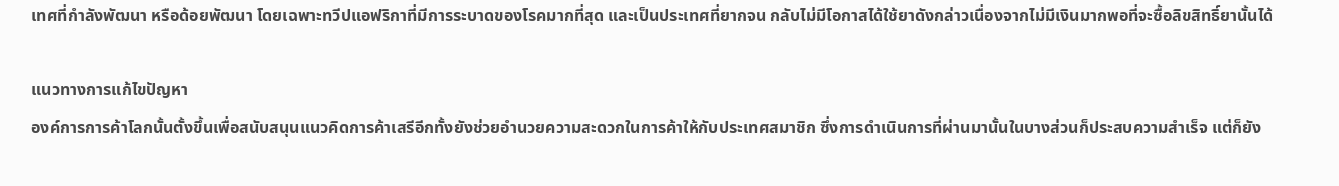เทศที่กำลังพัฒนา หรือด้อยพัฒนา โดยเฉพาะทวีปแอฟริกาที่มีการระบาดของโรคมากที่สุด และเป็นประเทศที่ยากจน กลับไม่มีโอกาสได้ใช้ยาดังกล่าวเนื่องจากไม่มีเงินมากพอที่จะซื้อลิขสิทธิ์ยานั้นได้

แนวทางการแก้ไขปัญหา
องค์การการค้าโลกนั้นตั้งขึ้นเพื่อสนับสนุนแนวคิดการค้าเสรีอีกทั้งยังช่วยอำนวยความสะดวกในการค้าให้กับประเทศสมาชิก ซึ่งการดำเนินการที่ผ่านมานั้นในบางส่วนก็ประสบความสำเร็จ แต่ก็ยัง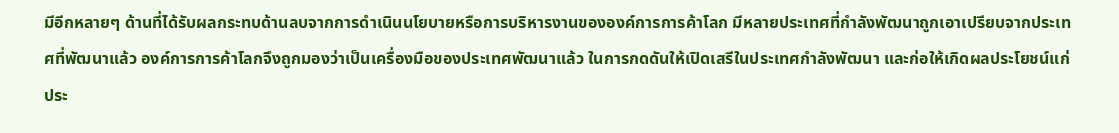มีอีกหลายๆ ด้านที่ได้รับผลกระทบด้านลบจากการดำเนินนโยบายหรือการบริหารงานขององค์การการค้าโลก มีหลายประเทศที่กำลังพัฒนาถูกเอาเปรียบจากประเทศที่พัฒนาแล้ว องค์การการค้าโลกจึงถูกมองว่าเป็นเครื่องมือของประเทศพัฒนาแล้ว ในการกดดันให้เปิดเสรีในประเทศกำลังพัฒนา และก่อให้เกิดผลประโยชน์แก่ประ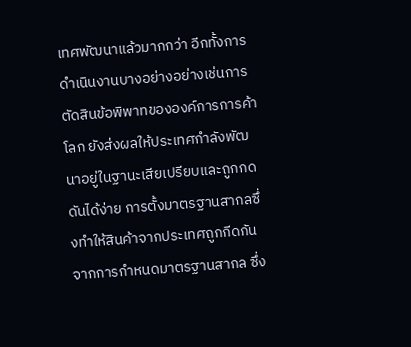เทศพัฒนาแล้วมากกว่า อีกทั้งการดำเนินงานบางอย่างอย่างเช่นการตัดสินข้อพิพาทขององค์การการค้าโลก ยังส่งผลให้ประเทศกำลังพัฒนาอยู่ในฐานะเสียเปรียบและถูกกดดันได้ง่าย การตั้งมาตรฐานสากลซึ่งทำให้สินค้าจากประเทศถูกกีดกันจากการกำหนดมาตรฐานสากล ซึ่ง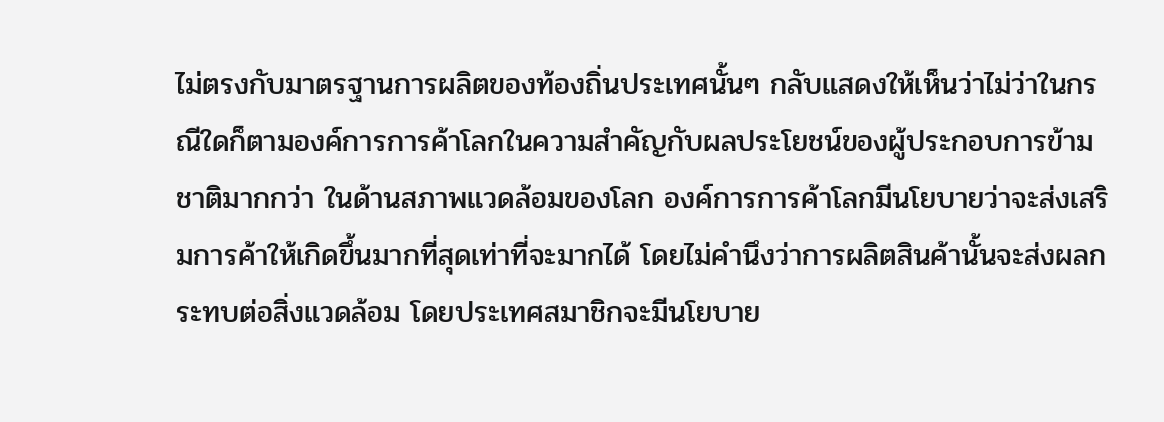ไม่ตรงกับมาตรฐานการผลิตของท้องถิ่นประเทศนั้นๆ กลับแสดงให้เห็นว่าไม่ว่าในกรณีใดก็ตามองค์การการค้าโลกในความสำคัญกับผลประโยชน์ของผู้ประกอบการข้ามชาติมากกว่า ในด้านสภาพแวดล้อมของโลก องค์การการค้าโลกมีนโยบายว่าจะส่งเสริมการค้าให้เกิดขึ้นมากที่สุดเท่าที่จะมากได้ โดยไม่คำนึงว่าการผลิตสินค้านั้นจะส่งผลกระทบต่อสิ่งแวดล้อม โดยประเทศสมาชิกจะมีนโยบาย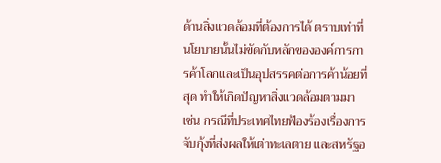ด้านสิ่งแวดล้อมที่ต้องการได้ ตราบเท่าที่นโยบายนั้นไม่ขัดกับหลักขององค์การการค้าโลกและเป็นอุปสรรคต่อการค้าน้อยที่สุด ทำให้เกิดปัญหาสิ่งแวดล้อมตามมา เช่น กรณีที่ประเทศไทยฟ้องร้องเรื่องการจับกุ้งที่ส่งผลให้เต่าทะเลตาย และสหรัฐอ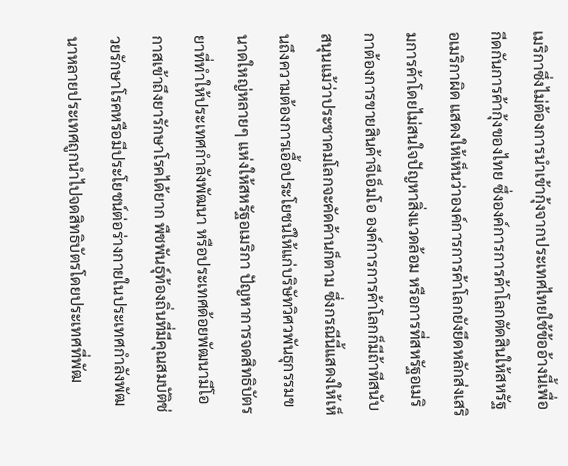เมริกาซึ่งไม่ต้องการนำเข้ากุ้งจากประเทศไทยใช้ข้ออ้างนี้เพื่อกีดกันการค้ากุ้งของไทย ซึ่งองค์การการค้าโลกตัดสินให้สหรัฐอเมริกาผิด แสดงให้เห็นว่าองค์การการค้าโลกยังยึดหลักส่งเสริมการค้าโดยไม่สนใจปัญหาสิ่งแวดล้อม หรือการที่สหรัฐอเมริกาต้องการขายสินค้าจีเอ็มโอ องค์การการค้าโลกก็มีถ้าทีสนับสนุนแม้ว่าประชาคมโลกจะคัดค้านก็ตาม ซึ่งกรณีนี้แสดงให้เห็นถึงความต้องการเอื้อประโยชน์ให้แก่บริษัทวิศวพันธุกรรมขนาดใหญ่หลายๆ แห่งให้สหรัฐอเมริกา ปัญหาการจดสิทธิบัตรยาที่ทำให้ประเทศกำลังพัฒนา หรือประเทศด้อยพัฒนามีโอกาสเข้าถึงยารักษาโรคได้ยาก พืชพันธุ์ท้องถิ่นที่มีคุณสมบัติช่วยรักษาโรคหรือมีประโยชน์ต่อร่างกายในประเทศกำลังพัฒนาหลายประเทศถูกนำไปจดสิทธิบัตรโดยประเทศที่พัฒ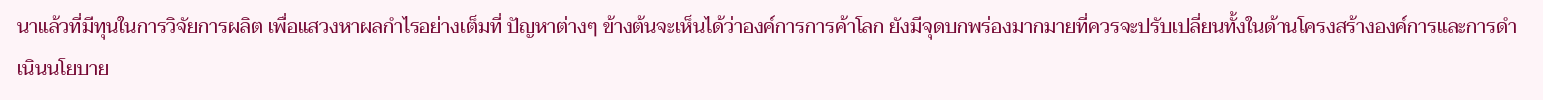นาแล้วที่มีทุนในการวิจัยการผลิต เพื่อแสวงหาผลกำไรอย่างเต็มที่ ปัญหาต่างๆ ข้างต้นจะเห็นได้ว่าองค์การการค้าโลก ยังมีจุดบกพร่องมากมายที่ควรจะปรับเปลี่ยนทั้งในด้านโครงสร้างองค์การและการดำเนินนโยบาย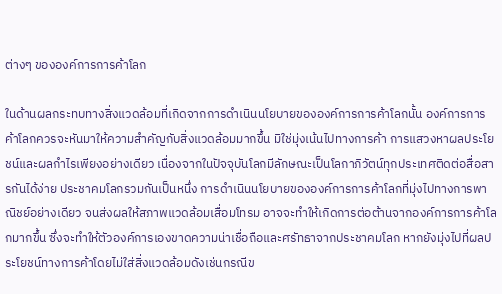ต่างๆ ขององค์การการค้าโลก

ในด้านผลกระทบทางสิ่งแวดล้อมที่เกิดจากการดำเนินนโยบายขององค์การการค้าโลกนั้น องค์การการค้าโลกควรจะหันมาให้ความสำคัญกับสิ่งแวดล้อมมากขึ้น มิใช่มุ่งเน้นไปทางการค้า การแสวงหาผลประโยชน์และผลกำไรเพียงอย่างเดียว เนื่องจากในปัจจุบันโลกมีลักษณะเป็นโลกาภิวัตน์ทุกประเทศติดต่อสื่อสารกันได้ง่าย ประชาคมโลกรวมกันเป็นหนึ่ง การดำเนินนโยบายขององค์การการค้าโลกที่มุ่งไปทางการพาณิชย์อย่างเดียว จนส่งผลให้สภาพแวดล้อมเสื่อมโทรม อาจจะทำให้เกิดการต่อต้านจากองค์การการค้าโลกมากขึ้น ซึ่งจะทำให้ตัวองค์การเองขาดความน่าเชื่อถือและศรัทธาจากประชาคมโลก หากยังมุ่งไปที่ผลประโยชน์ทางการค้าโดยไม่ใส่สิ่งแวดล้อมดังเช่นกรณีข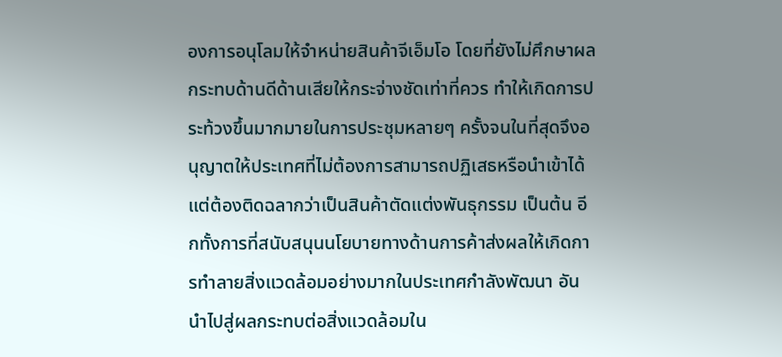องการอนุโลมให้จำหน่ายสินค้าจีเอ็มโอ โดยที่ยังไม่ศึกษาผลกระทบด้านดีด้านเสียให้กระจ่างชัดเท่าที่ควร ทำให้เกิดการประท้วงขึ้นมากมายในการประชุมหลายๆ ครั้งจนในที่สุดจึงอนุญาตให้ประเทศที่ไม่ต้องการสามารถปฏิเสธหรือนำเข้าได้แต่ต้องติดฉลากว่าเป็นสินค้าตัดแต่งพันธุกรรม เป็นต้น อีกทั้งการที่สนับสนุนนโยบายทางด้านการค้าส่งผลให้เกิดการทำลายสิ่งแวดล้อมอย่างมากในประเทศกำลังพัฒนา อันนำไปสู่ผลกระทบต่อสิ่งแวดล้อมใน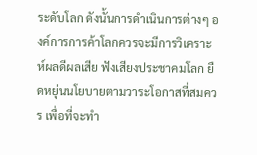ระดับโลก ดังนั้นการดำเนินการต่างๆ องค์การการค้าโลกควรจะมีการวิเคราะห์ผลดีผลเสีย ฟังเสียงประชาคมโลก ยืดหยุ่นนโยบายตามวาระโอกาสที่สมควร เพื่อที่จะทำ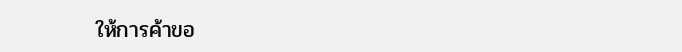ให้การค้าขอ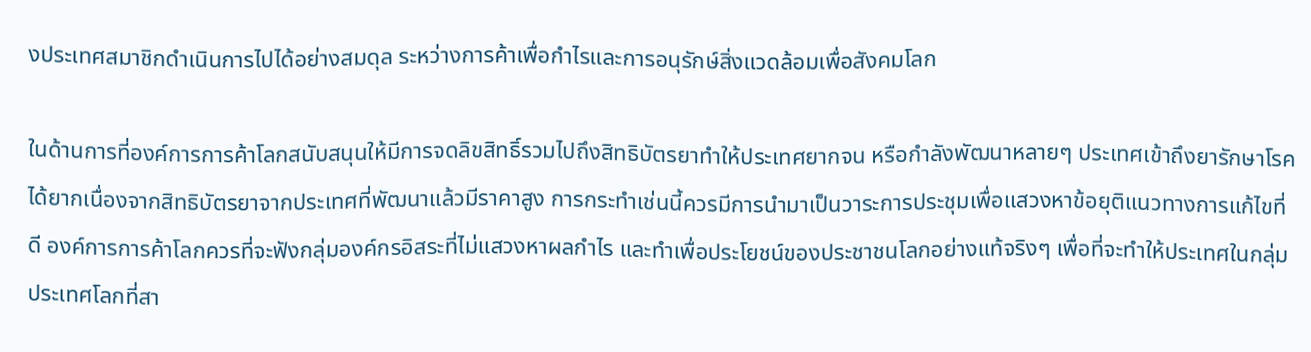งประเทศสมาชิกดำเนินการไปได้อย่างสมดุล ระหว่างการค้าเพื่อกำไรและการอนุรักษ์สิ่งแวดล้อมเพื่อสังคมโลก

ในด้านการที่องค์การการค้าโลกสนับสนุนให้มีการจดลิขสิทธิ์รวมไปถึงสิทธิบัตรยาทำให้ประเทศยากจน หรือกำลังพัฒนาหลายๆ ประเทศเข้าถึงยารักษาโรคได้ยากเนื่องจากสิทธิบัตรยาจากประเทศที่พัฒนาแล้วมีราคาสูง การกระทำเช่นนี้ควรมีการนำมาเป็นวาระการประชุมเพื่อแสวงหาข้อยุติแนวทางการแก้ไขที่ดี องค์การการค้าโลกควรที่จะฟังกลุ่มองค์กรอิสระที่ไม่แสวงหาผลกำไร และทำเพื่อประโยชน์ของประชาชนโลกอย่างแท้จริงๆ เพื่อที่จะทำให้ประเทศในกลุ่มประเทศโลกที่สา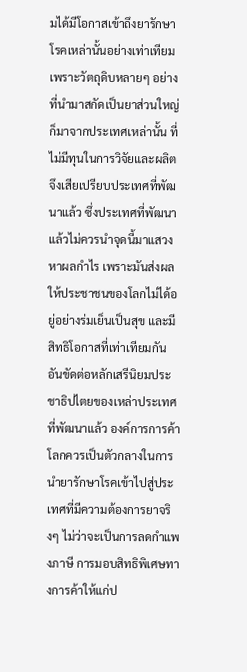มได้มีโอกาสเข้าถึงยารักษาโรคเหล่านั้นอย่างเท่าเทียม เพราะวัตถุดิบหลายๆ อย่างที่นำมาสกัดเป็นยาส่วนใหญ่ก็มาจากประเทศเหล่านั้น ที่ไม่มีทุนในการวิจัยและผลิตจึงเสียเปรียบประเทศที่พัฒนาแล้ว ซึ่งประเทศที่พัฒนาแล้วไม่ควรนำจุดนี้มาแสวงหาผลกำไร เพราะมันส่งผลให้ประชาชนของโลกไม่ได้อยู่อย่างร่มเย็นเป็นสุข และมีสิทธิโอกาสที่เท่าเทียมกัน อันขัดต่อหลักเสรีนิยมประชาธิปไตยของเหล่าประเทศที่พัฒนาแล้ว องค์การการค้าโลกควรเป็นตัวกลางในการนำยารักษาโรคเข้าไปสู่ประเทศที่มีความต้องการยาจริงๆ ไม่ว่าจะเป็นการลดกำแพงภาษี การมอบสิทธิพิเศษทางการค้าให้แก่ป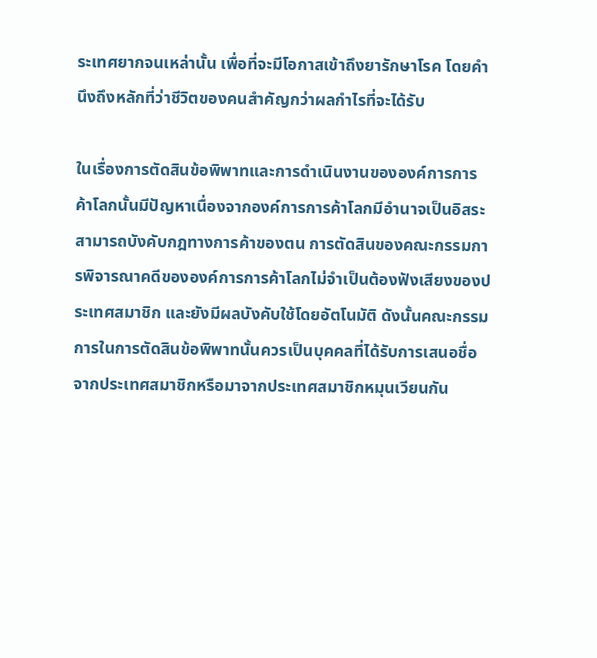ระเทศยากจนเหล่านั้น เพื่อที่จะมีโอกาสเข้าถึงยารักษาโรค โดยคำนึงถึงหลักที่ว่าชีวิตของคนสำคัญกว่าผลกำไรที่จะได้รับ

ในเรื่องการตัดสินข้อพิพาทและการดำเนินงานขององค์การการค้าโลกนั้นมีปัญหาเนื่องจากองค์การการค้าโลกมีอำนาจเป็นอิสระ สามารถบังคับกฎทางการค้าของตน การตัดสินของคณะกรรมการพิจารณาคดีขององค์การการค้าโลกไม่จำเป็นต้องฟังเสียงของประเทศสมาชิก และยังมีผลบังคับใช้โดยอัตโนมัติ ดังนั้นคณะกรรมการในการตัดสินข้อพิพาทนั้นควรเป็นบุคคลที่ได้รับการเสนอชื่อจากประเทศสมาชิกหรือมาจากประเทศสมาชิกหมุนเวียนกัน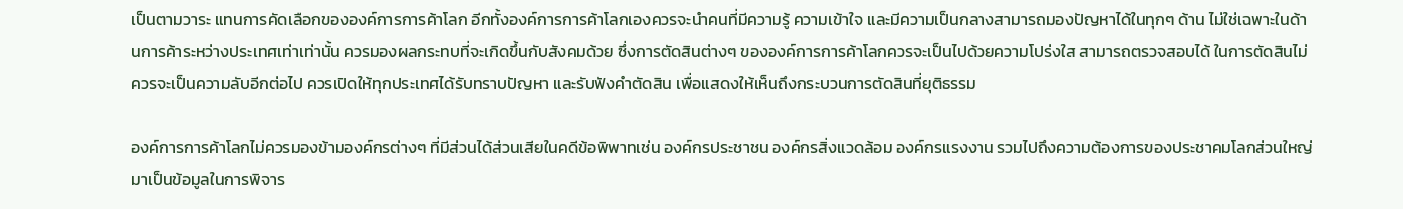เป็นตามวาระ แทนการคัดเลือกขององค์การการค้าโลก อีกทั้งองค์การการค้าโลกเองควรจะนำคนที่มีความรู้ ความเข้าใจ และมีความเป็นกลางสามารถมองปัญหาได้ในทุกๆ ด้าน ไม่ใช่เฉพาะในด้านการค้าระหว่างประเทศเท่าเท่านั้น ควรมองผลกระทบที่จะเกิดขึ้นกับสังคมด้วย ซึ่งการตัดสินต่างๆ ขององค์การการค้าโลกควรจะเป็นไปด้วยความโปร่งใส สามารถตรวจสอบได้ ในการตัดสินไม่ควรจะเป็นความลับอีกต่อไป ควรเปิดให้ทุกประเทศได้รับทราบปัญหา และรับฟังคำตัดสิน เพื่อแสดงให้เห็นถึงกระบวนการตัดสินที่ยุติธรรม

องค์การการค้าโลกไม่ควรมองข้ามองค์กรต่างๆ ที่มีส่วนได้ส่วนเสียในคดีข้อพิพาทเช่น องค์กรประชาชน องค์กรสิ่งแวดล้อม องค์กรแรงงาน รวมไปถึงความต้องการของประชาคมโลกส่วนใหญ่ มาเป็นข้อมูลในการพิจาร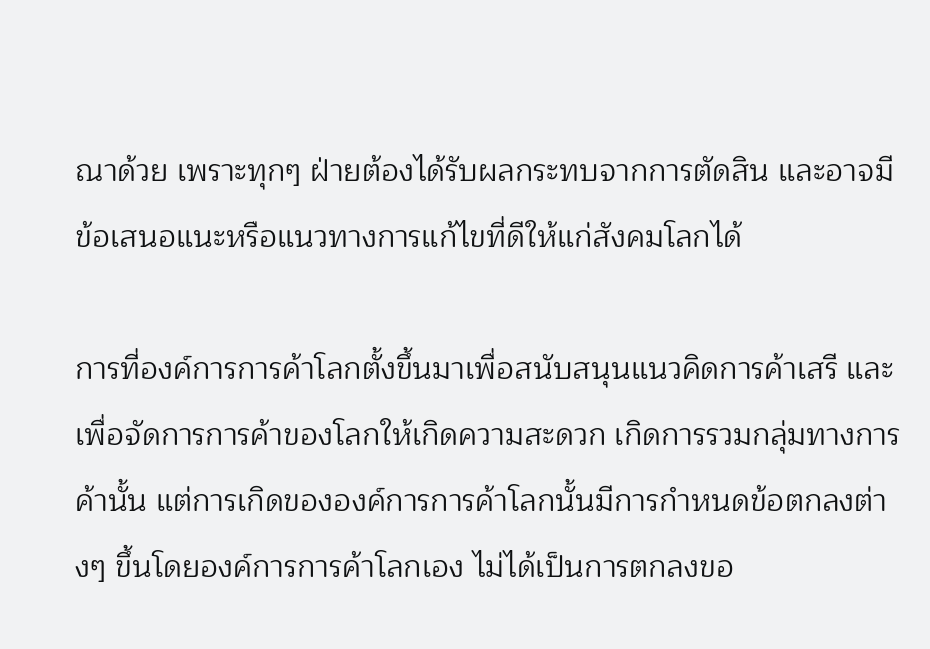ณาด้วย เพราะทุกๆ ฝ่ายต้องได้รับผลกระทบจากการตัดสิน และอาจมีข้อเสนอแนะหรือแนวทางการแก้ไขที่ดีให้แก่สังคมโลกได้

การที่องค์การการค้าโลกตั้งขึ้นมาเพื่อสนับสนุนแนวคิดการค้าเสรี และเพื่อจัดการการค้าของโลกให้เกิดความสะดวก เกิดการรวมกลุ่มทางการค้านั้น แต่การเกิดขององค์การการค้าโลกนั้นมีการกำหนดข้อตกลงต่างๆ ขึ้นโดยองค์การการค้าโลกเอง ไม่ได้เป็นการตกลงขอ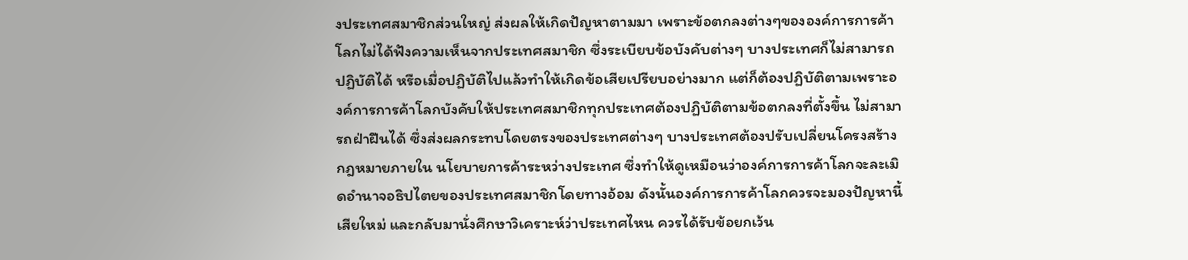งประเทศสมาชิกส่วนใหญ่ ส่งผลให้เกิดปัญหาตามมา เพราะข้อตกลงต่างๆขององค์การการค้าโลกไม่ได้ฟังความเห็นจากประเทศสมาชิก ซึ่งระเบียบข้อบังคับต่างๆ บางประเทศก็ไม่สามารถปฏิบัติได้ หรือเมื่อปฏิบัติไปแล้วทำให้เกิดข้อเสียเปรียบอย่างมาก แต่ก็ต้องปฏิบัติตามเพราะองค์การการค้าโลกบังคับให้ประเทศสมาชิกทุกประเทศต้องปฏิบัติตามข้อตกลงที่ตั้งขึ้น ไม่สามารถฝ่าฝืนได้ ซึ่งส่งผลกระทบโดยตรงของประเทศต่างๆ บางประเทศต้องปรับเปลี่ยนโครงสร้างกฎหมายภายใน นโยบายการค้าระหว่างประเทศ ซึ่งทำให้ดูเหมือนว่าองค์การการค้าโลกจะละเมิดอำนาจอธิปไตยของประเทศสมาชิกโดยทางอ้อม ดังนั้นองค์การการค้าโลกควรจะมองปัญหานี้เสียใหม่ และกลับมานั่งศึกษาวิเคราะห์ว่าประเทศไหน ควรได้รับข้อยกเว้น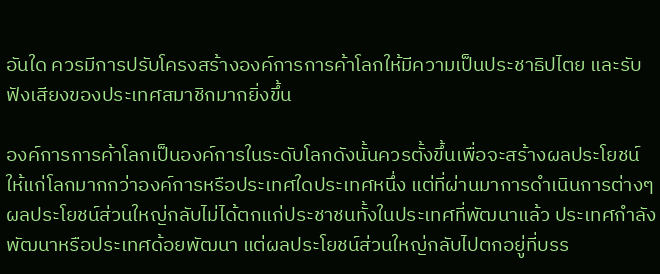อันใด ควรมีการปรับโครงสร้างองค์การการค้าโลกให้มีความเป็นประชาธิปไตย และรับฟังเสียงของประเทศสมาชิกมากยิ่งขึ้น

องค์การการค้าโลกเป็นองค์การในระดับโลกดังนั้นควรตั้งขึ้นเพื่อจะสร้างผลประโยชน์ให้แก่โลกมากกว่าองค์การหรือประเทศใดประเทศหนึ่ง แต่ที่ผ่านมาการดำเนินการต่างๆ ผลประโยชน์ส่วนใหญ่กลับไม่ได้ตกแก่ประชาชนทั้งในประเทศที่พัฒนาแล้ว ประเทศกำลังพัฒนาหรือประเทศด้อยพัฒนา แต่ผลประโยชน์ส่วนใหญ่กลับไปตกอยู่ที่บรร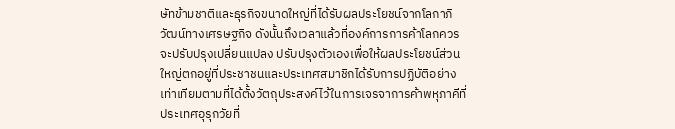ษัทข้ามชาติและธุรกิจขนาดใหญ่ที่ได้รับผลประโยชน์จากโลกาภิวัฒน์ทางเศรษฐกิจ ดังนั้นถึงเวลาแล้วที่องค์การการค้าโลกควรจะปรับปรุงเปลี่ยนแปลง ปรับปรุงตัวเองเพื่อให้ผลประโยชน์ส่วนใหญ่ตกอยู่ที่ประชาชนและประเทศสมาชิกได้รับการปฏิบัติอย่างเท่าเทียมตามที่ได้ตั้งวัตถุประสงค์ไว้ในการเจรจาการค้าพหุภาคีที่ประเทศอุรุกวัยที่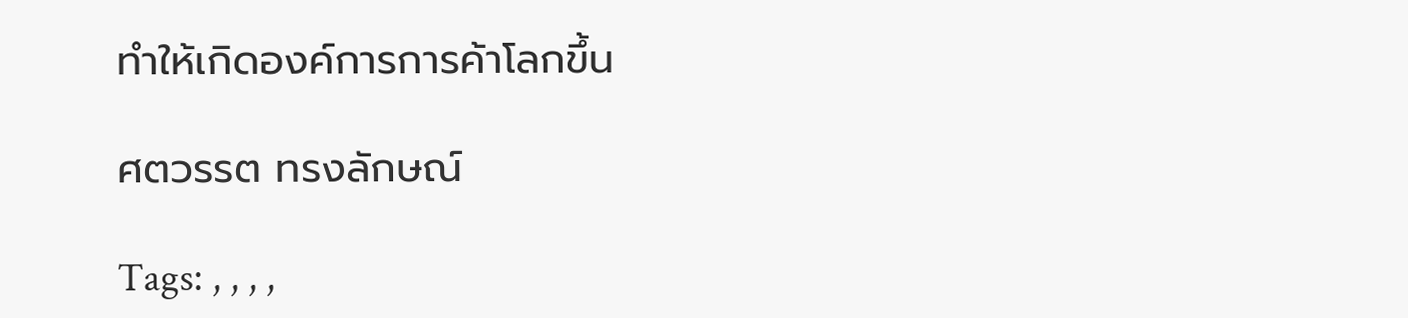ทำให้เกิดองค์การการค้าโลกขึ้น

ศตวรรต ทรงลักษณ์

Tags: , , , ,